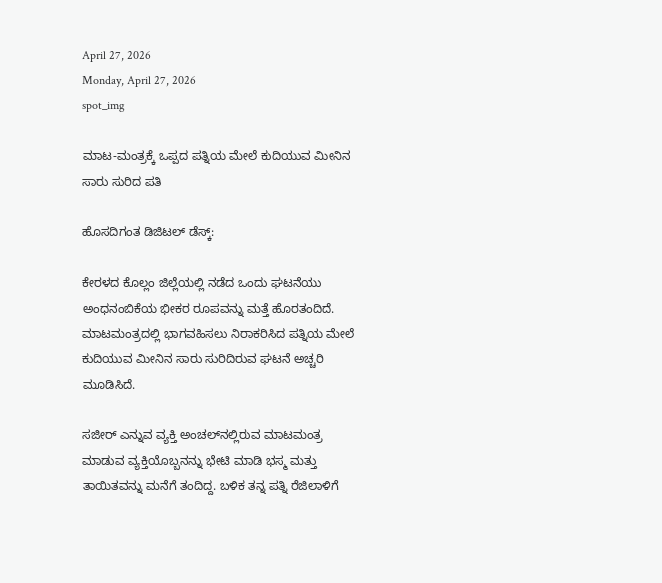April 27, 2026
Monday, April 27, 2026
spot_img

ಮಾಟ-ಮಂತ್ರಕ್ಕೆ ಒಪ್ಪದ ಪತ್ನಿಯ ಮೇಲೆ ಕುದಿಯುವ ಮೀನಿನ ಸಾರು ಸುರಿದ ಪತಿ

ಹೊಸದಿಗಂತ ಡಿಜಿಟಲ್ ಡೆಸ್ಕ್:

ಕೇರಳದ ಕೊಲ್ಲಂ ಜಿಲ್ಲೆಯಲ್ಲಿ ನಡೆದ ಒಂದು ಘಟನೆಯು ಅಂಧನಂಬಿಕೆಯ ಭೀಕರ ರೂಪವನ್ನು ಮತ್ತೆ ಹೊರತಂದಿದೆ. ಮಾಟಮಂತ್ರದಲ್ಲಿ ಭಾಗವಹಿಸಲು ನಿರಾಕರಿಸಿದ ಪತ್ನಿಯ ಮೇಲೆ ಕುದಿಯುವ ಮೀನಿನ ಸಾರು ಸುರಿದಿರುವ ಘಟನೆ ಅಚ್ಚರಿ ಮೂಡಿಸಿದೆ.

ಸಜೀರ್‌ ಎನ್ನುವ ವ್ಯಕ್ತಿ ಅಂಚಲ್‌ನಲ್ಲಿರುವ ಮಾಟಮಂತ್ರ ಮಾಡುವ ವ್ಯಕ್ತಿಯೊಬ್ಬನನ್ನು ಭೇಟಿ ಮಾಡಿ ಭಸ್ಮ ಮತ್ತು ತಾಯಿತವನ್ನು ಮನೆಗೆ ತಂದಿದ್ದ. ಬಳಿಕ ತನ್ನ ಪತ್ನಿ ರೆಜಿಲಾಳಿಗೆ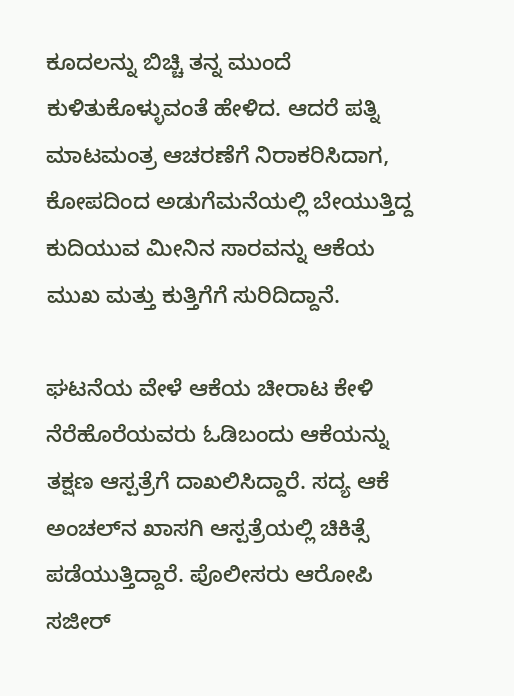ಕೂದಲನ್ನು ಬಿಚ್ಚಿ ತನ್ನ ಮುಂದೆ ಕುಳಿತುಕೊಳ್ಳುವಂತೆ ಹೇಳಿದ. ಆದರೆ ಪತ್ನಿ ಮಾಟಮಂತ್ರ ಆಚರಣೆಗೆ ನಿರಾಕರಿಸಿದಾಗ, ಕೋಪದಿಂದ ಅಡುಗೆಮನೆಯಲ್ಲಿ ಬೇಯುತ್ತಿದ್ದ ಕುದಿಯುವ ಮೀನಿನ ಸಾರವನ್ನು ಆಕೆಯ ಮುಖ ಮತ್ತು ಕುತ್ತಿಗೆಗೆ ಸುರಿದಿದ್ದಾನೆ.

ಘಟನೆಯ ವೇಳೆ ಆಕೆಯ ಚೀರಾಟ ಕೇಳಿ ನೆರೆಹೊರೆಯವರು ಓಡಿಬಂದು ಆಕೆಯನ್ನು ತಕ್ಷಣ ಆಸ್ಪತ್ರೆಗೆ ದಾಖಲಿಸಿದ್ದಾರೆ. ಸದ್ಯ ಆಕೆ ಅಂಚಲ್‌ನ ಖಾಸಗಿ ಆಸ್ಪತ್ರೆಯಲ್ಲಿ ಚಿಕಿತ್ಸೆ ಪಡೆಯುತ್ತಿದ್ದಾರೆ. ಪೊಲೀಸರು ಆರೋಪಿ ಸಜೀರ್‌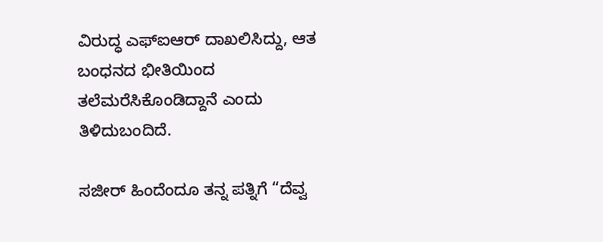ವಿರುದ್ಧ ಎಫ್‌ಐಆರ್ ದಾಖಲಿಸಿದ್ದು, ಆತ ಬಂಧನದ ಭೀತಿಯಿಂದ ತಲೆಮರೆಸಿಕೊಂಡಿದ್ದಾನೆ ಎಂದು ತಿಳಿದುಬಂದಿದೆ.

ಸಜೀರ್‌ ಹಿಂದೆಂದೂ ತನ್ನ ಪತ್ನಿಗೆ “ದೆವ್ವ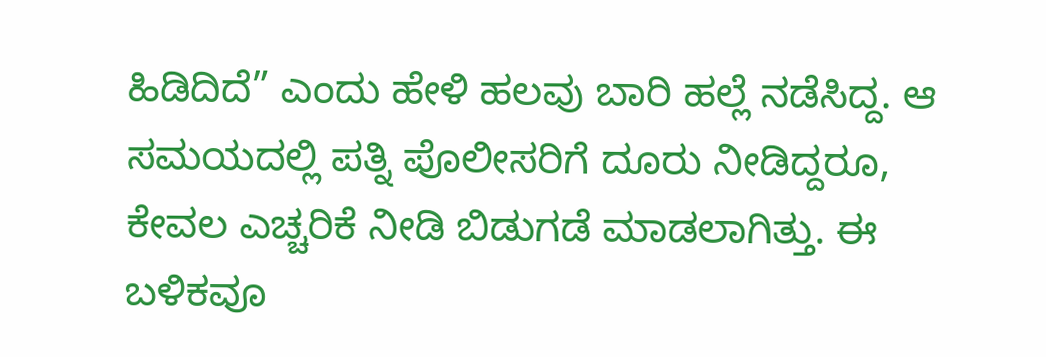ಹಿಡಿದಿದೆ” ಎಂದು ಹೇಳಿ ಹಲವು ಬಾರಿ ಹಲ್ಲೆ ನಡೆಸಿದ್ದ. ಆ ಸಮಯದಲ್ಲಿ ಪತ್ನಿ ಪೊಲೀಸರಿಗೆ ದೂರು ನೀಡಿದ್ದರೂ, ಕೇವಲ ಎಚ್ಚರಿಕೆ ನೀಡಿ ಬಿಡುಗಡೆ ಮಾಡಲಾಗಿತ್ತು. ಈ ಬಳಿಕವೂ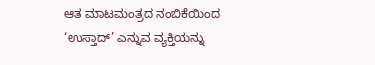ಆತ ಮಾಟಮಂತ್ರದ ನಂಬಿಕೆಯಿಂದ ‘ಉಸ್ತಾದ್‌’ ಎನ್ನುವ ವ್ಯಕ್ತಿಯನ್ನು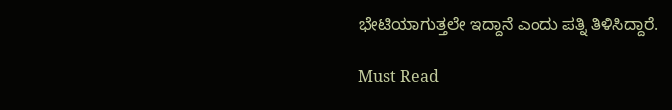ಭೇಟಿಯಾಗುತ್ತಲೇ ಇದ್ದಾನೆ ಎಂದು ಪತ್ನಿ ತಿಳಿಸಿದ್ದಾರೆ.

Must Read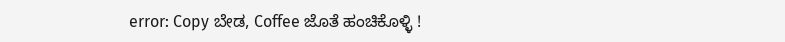error: Copy ಬೇಡ, Coffee ಜೊತೆ ಹಂಚಿಕೊಳ್ಳಿ !